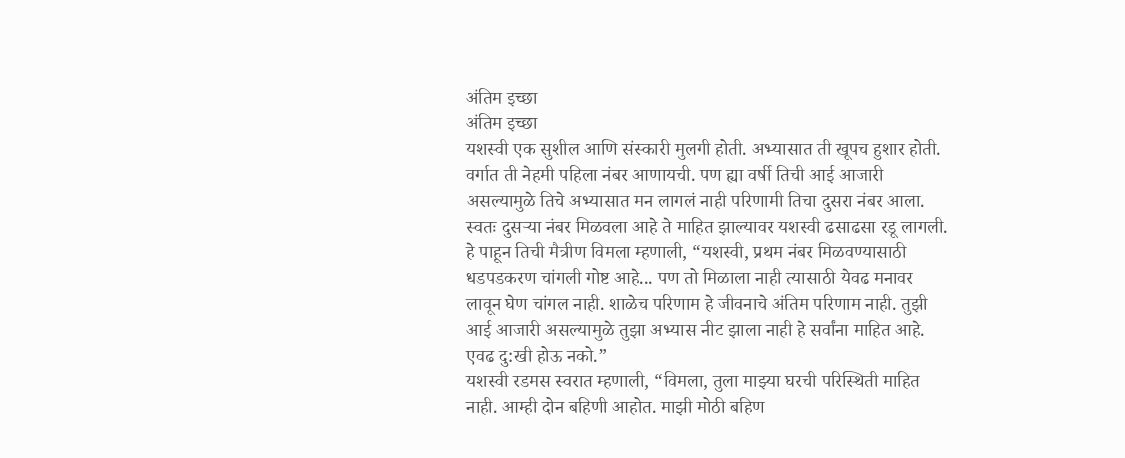अंतिम इच्छा
अंतिम इच्छा
यशस्वी एक सुशील आणि संस्कारी मुलगी होती. अभ्यासात ती खूपच हुशार होती. वर्गात ती नेहमी पहिला नंबर आणायची. पण ह्या वर्षी तिची आई आजारी असल्यामुळे तिचे अभ्यासात मन लागलं नाही परिणामी तिचा दुसरा नंबर आला. स्वतः दुसऱ्या नंबर मिळवला आहे ते माहित झाल्यावर यशस्वी ढसाढसा रडू लागली. हे पाहून तिची मैत्रीण विमला म्हणाली, “यशस्वी, प्रथम नंबर मिळवण्यासाठी धडपडकरण चांगली गोष्ट आहे... पण तो मिळाला नाही त्यासाठी येवढ मनावर लावून घेण चांगल नाही. शाळेच परिणाम हे जीवनाचे अंतिम परिणाम नाही. तुझी आई आजारी असल्यामुळे तुझा अभ्यास नीट झाला नाही हे सर्वांना माहित आहे. एवढ दु:खी होऊ नको.”
यशस्वी रडमस स्वरात म्हणाली, “विमला, तुला माझ्या घरची परिस्थिती माहित नाही. आम्ही दोन बहिणी आहोत. माझी मोठी बहिण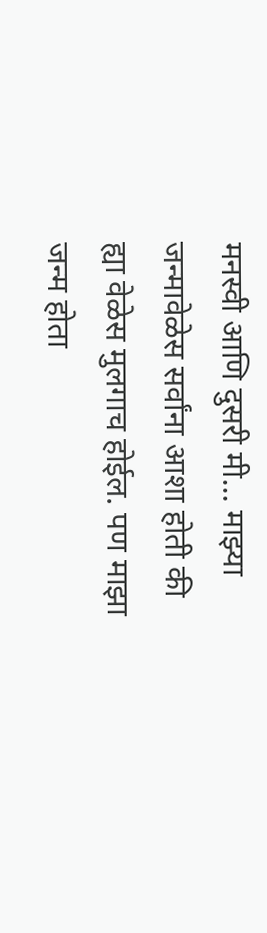मनस्वी आणि दुसरी मी... माझ्या जन्मावेळेस सर्वांना आशा होती की ह्या वेळेस मुलगाच होईल. पण माझा जन्म होता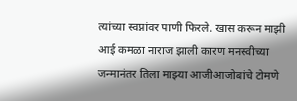त्यांच्या स्वप्नांवर पाणी फिरले. खास करून माझी आई कमळा नाराज झाली कारण मनस्वीच्या जन्मानंतर तिला माझ्या आजीआजोबांचे टोमणे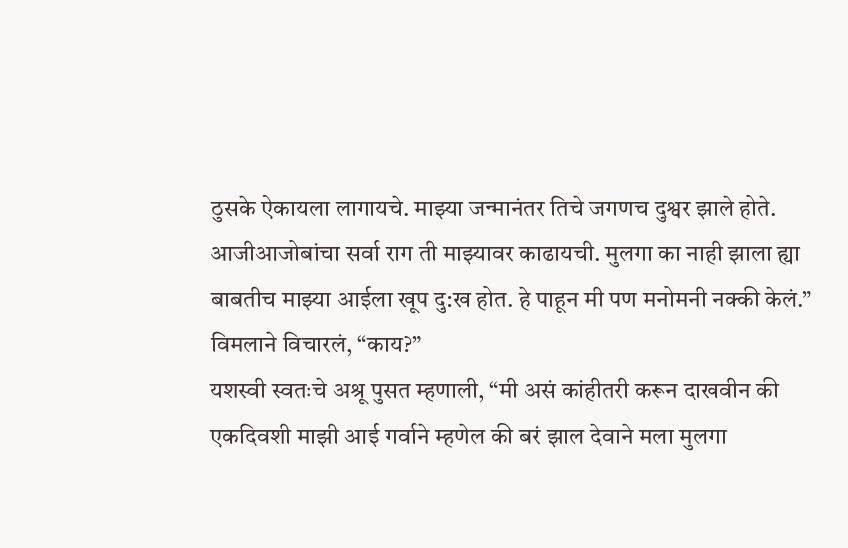ठुसके ऐकायला लागायचे. माझ्या जन्मानंतर तिचे जगणच दुश्वर झाले होते. आजीआजोबांचा सर्वा राग ती माझ्यावर काढायची. मुलगा का नाही झाला ह्या बाबतीच माझ्या आईला खूप दु:ख होत. हे पाहून मी पण मनोमनी नक्की केलं.”
विमलाने विचारलं, “काय?”
यशस्वी स्वतःचे अश्रू पुसत म्हणाली, “मी असं कांहीतरी करून दाखवीन की एकदिवशी माझी आई गर्वाने म्हणेल की बरं झाल देवाने मला मुलगा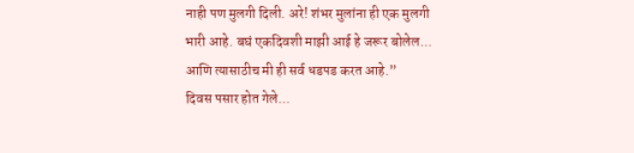नाही पण मुलगी दिली. अरे! शंभर मुलांना ही एक मुलगी भारी आहे. बघं एकदिवशी माझी आई हे जरूर बोलेल... आणि त्यासाठीच मी ही सर्व धडपड करत आहे.”
दिवस पसार होत गेले...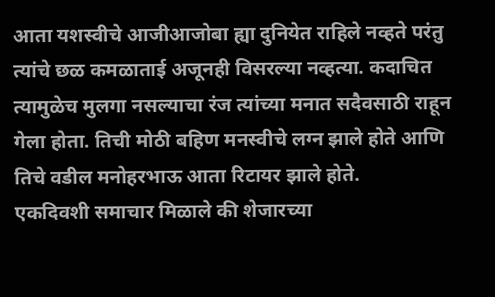आता यशस्वीचे आजीआजोबा ह्या दुनियेत राहिले नव्हते परंतु त्यांचे छळ कमळाताई अजूनही विसरल्या नव्हत्या. कदाचित त्यामुळेच मुलगा नसल्याचा रंज त्यांच्या मनात सदैवसाठी राहून गेला होता. तिची मोठी बहिण मनस्वीचे लग्न झाले होते आणि तिचे वडील मनोहरभाऊ आता रिटायर झाले होते.
एकदिवशी समाचार मिळाले की शेजारच्या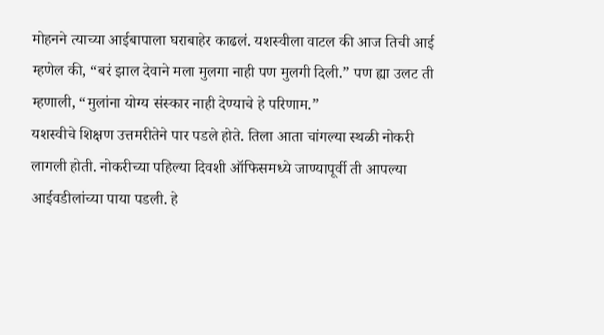मोहनने त्याच्या आईबापाला घराबाहेर काढलं. यशस्वीला वाटल की आज तिची आई म्हणेल की, “बरं झाल देवाने मला मुलगा नाही पण मुलगी दिली.” पण ह्या उलट ती म्हणाली, “मुलांना योग्य संस्कार नाही देण्याचे हे परिणाम.”
यशस्वीचे शिक्षण उत्तमरीतेने पार पडले होते. तिला आता चांगल्या स्थळी नोकरी लागली होती. नोकरीच्या पहिल्या दिवशी ऑफिसमध्ये जाण्यापूर्वी ती आपल्या आईवडीलांच्या पाया पडली. हे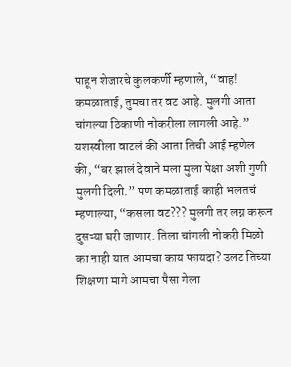पाहून शेजारचे कुलकर्णी म्हणाले, “वाह! कमळाताई, तुमचा तर वट आहे. मुलगी आता चांगल्या ठिकाणी नोकरीला लागली आहे.”
यशस्वीला वाटलं की आता तिची आई म्हणेल की, “बर झालं देवाने मला मुला पेक्षा अशी गुणी मुलगी दिली.” पण कमळाताई काही भलतचं म्हणाल्या, “कसला वट??? मुलगी तर लग्न करून दुसऱ्या घरी जाणार. तिला चांगली नोकरी मिळो का नाही यात आमचा काय फायदा? उलट तिच्या शिक्षणा मागे आमचा पैसा गेला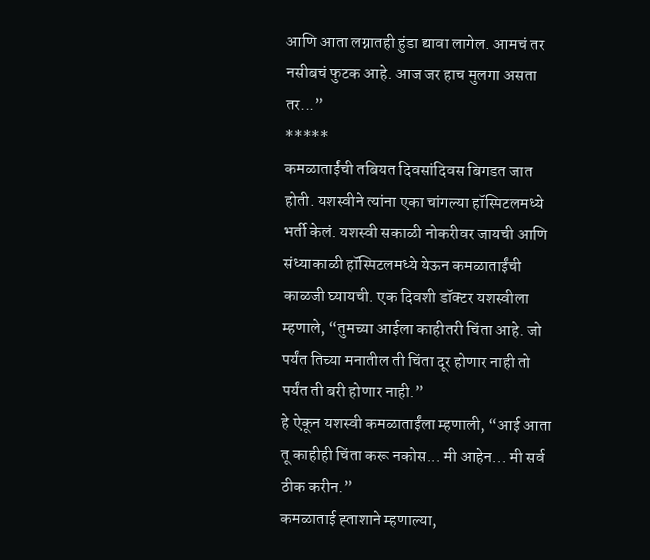आणि आता लग्नातही हुंडा द्यावा लागेल. आमचं तर नसीबचं फुटक आहे. आज जर हाच मुलगा असता तर...”
*****
कमळाताईंची तबियत दिवसांदिवस बिगडत जात होती. यशस्वीने त्यांना एका चांगल्या हॉस्पिटलमध्ये भर्ती केलं. यशस्वी सकाळी नोकरीवर जायची आणि संध्याकाळी हॉस्पिटलमध्ये येऊन कमळाताईंची काळजी घ्यायची. एक दिवशी डॉक्टर यशस्वीला म्हणाले, “तुमच्या आईला काहीतरी चिंता आहे. जो पर्यंत तिच्या मनातील ती चिंता दूर होणार नाही तो पर्यंत ती बरी होणार नाही.”
हे ऐकून यशस्वी कमळाताईंला म्हणाली, “आई आता तू काहीही चिंता करू नकोस... मी आहेन... मी सर्व ठीक करीन.”
कमळाताई ह्ताशाने म्हणाल्या,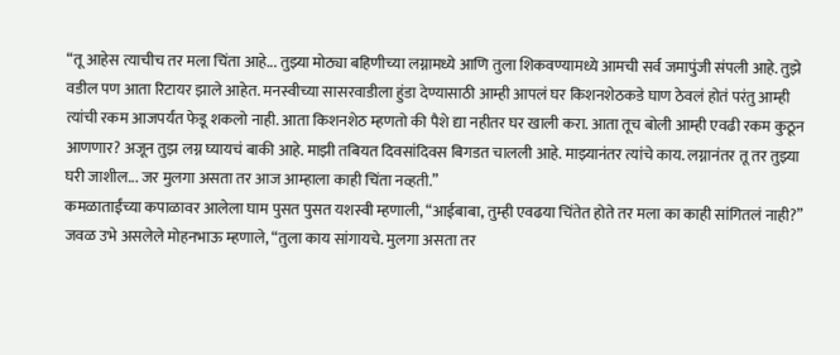“तू आहेस त्याचीच तर मला चिंता आहे... तुझ्या मोठ्या बहिणीच्या लग्नामध्ये आणि तुला शिकवण्यामध्ये आमची सर्व जमापुंजी संपली आहे. तुझे वडील पण आता रिटायर झाले आहेत. मनस्वीच्या सासरवाडीला हुंडा देण्यासाठी आम्ही आपलं घर किशनशेठकडे घाण ठेवलं होतं परंतु आम्ही त्यांची रकम आजपर्यंत फेडू शकलो नाही. आता किशनशेठ म्हणतो की पैशे द्या नहीतर घर खाली करा. आता तूच बोली आम्ही एवढी रकम कुठून आणणार? अजून तुझ लग्न घ्यायचं बाकी आहे. माझी तबियत दिवसांदिवस बिगडत चालली आहे. माझ्यानंतर त्यांचे काय. लग्नानंतर तू तर तुझ्या घरी जाशील... जर मुलगा असता तर आज आम्हाला काही चिंता नव्हती.”
कमळाताईंच्या कपाळावर आलेला घाम पुसत पुसत यशस्वी म्हणाली, “आईबाबा, तुम्ही एवढया चिंतेत होते तर मला का काही सांगितलं नाही?”
जवळ उभे असलेले मोहनभाऊ म्हणाले, “तुला काय सांगायचे. मुलगा असता तर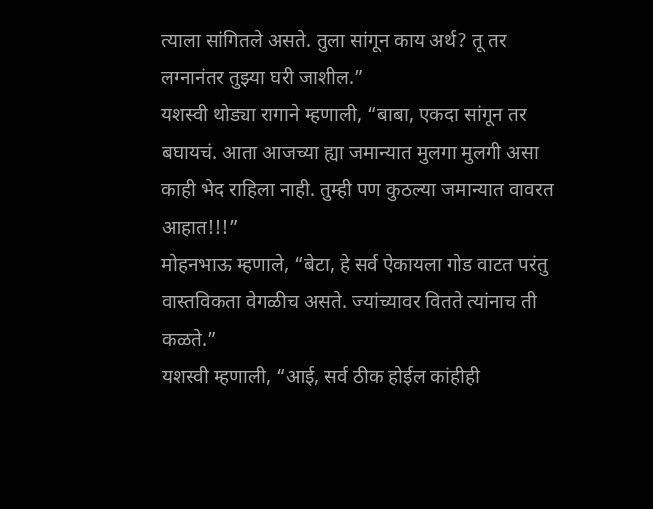त्याला सांगितले असते. तुला सांगून काय अर्थ? तू तर लग्नानंतर तुझ्या घरी जाशील.”
यशस्वी थोड्या रागाने म्हणाली, “बाबा, एकदा सांगून तर बघायचं. आता आजच्या ह्या जमान्यात मुलगा मुलगी असा काही भेद राहिला नाही. तुम्ही पण कुठल्या जमान्यात वावरत आहात!!!”
मोहनभाऊ म्हणाले, “बेटा, हे सर्व ऐकायला गोड वाटत परंतु वास्तविकता वेगळीच असते. ज्यांच्यावर वितते त्यांनाच ती कळते.”
यशस्वी म्हणाली, “आई, सर्व ठीक होईल कांहीही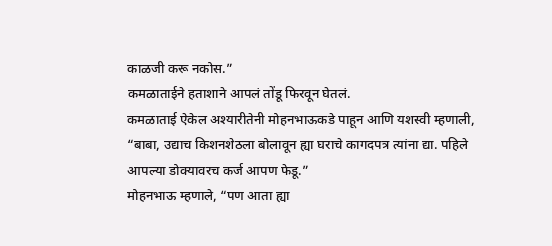काळजी करू नकोस.”
कमळाताईने हताशाने आपलं तोंडू फिरवून घेतलं.
कमळाताई ऐकेल अश्यारीतेनी मोहनभाऊकडे पाहून आणि यशस्वी म्हणाली, “बाबा, उद्याच किशनशेठला बोलावून ह्या घराचे कागदपत्र त्यांना द्या. पहिले आपल्या डोक्यावरच कर्ज आपण फेडू.”
मोहनभाऊ म्हणाले, “पण आता ह्या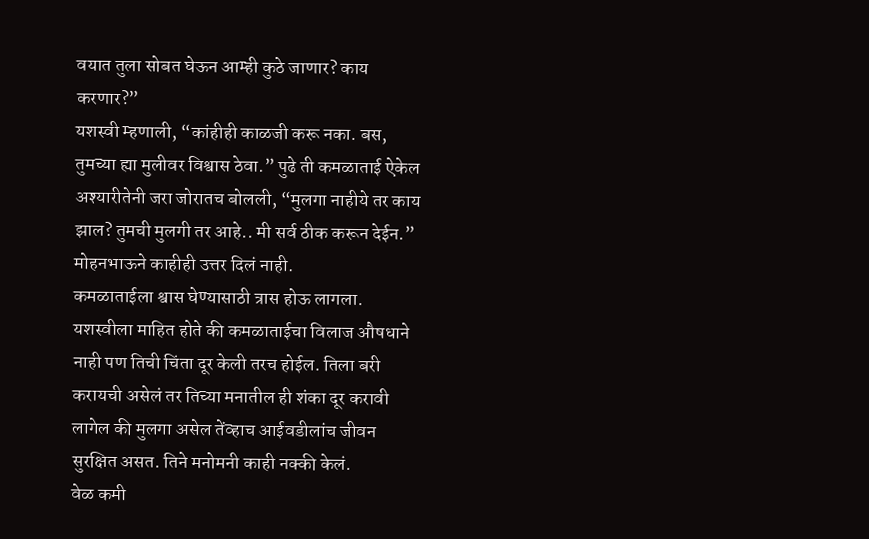वयात तुला सोबत घेऊन आम्ही कुठे जाणार? काय करणार?”
यशस्वी म्हणाली, “कांहीही काळजी करू नका. बस, तुमच्या ह्या मुलीवर विश्वास ठेवा.” पुढे ती कमळाताई ऐकेल अश्यारीतेनी जरा जोरातच बोलली, “मुलगा नाहीये तर काय झाल? तुमची मुलगी तर आहे.. मी सर्व ठीक करून देईन.”
मोहनभाऊने काहीही उत्तर दिलं नाही.
कमळाताईला श्वास घेण्यासाठी त्रास होऊ लागला.
यशस्वीला माहित होते की कमळाताईचा विलाज औषधाने नाही पण तिची चिंता दूर केली तरच होईल. तिला बरी करायची असेलं तर तिच्या मनातील ही शंका दूर करावी लागेल की मुलगा असेल तेंव्हाच आईवडीलांच जीवन सुरक्षित असत. तिने मनोमनी काही नक्की केलं.
वेळ कमी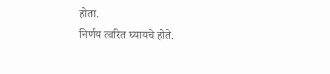होता.
निर्णय त्वरित घ्यायचे होते.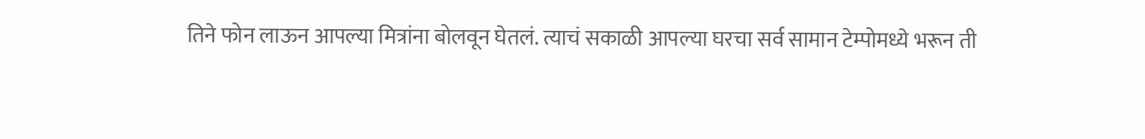तिने फोन लाऊन आपल्या मित्रांना बोलवून घेतलं. त्याचं सकाळी आपल्या घरचा सर्व सामान टेम्पोमध्ये भरून ती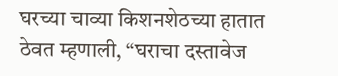घरच्या चाव्या किशनशेठच्या हातात ठेवत म्हणाली, “घराचा दस्तावेज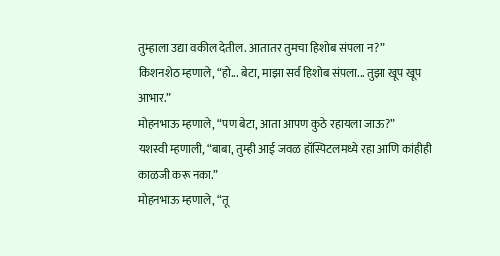तुम्हाला उद्या वकील देतील. आतातर तुमचा हिशोब संपला न?”
किशनशेठ म्हणाले, “हो... बेटा, माझा सर्व हिशोब संपला... तुझा खूप खूप आभार.”
मोहनभाऊ म्हणाले, “पण बेटा, आता आपण कुठे रहायला जाऊ?”
यशस्वी म्हणाली, “बाबा, तुम्ही आई जवळ हॉस्पिटलमध्ये रहा आणि कांहीही काळजी करू नका.”
मोहनभाऊ म्हणाले, “तू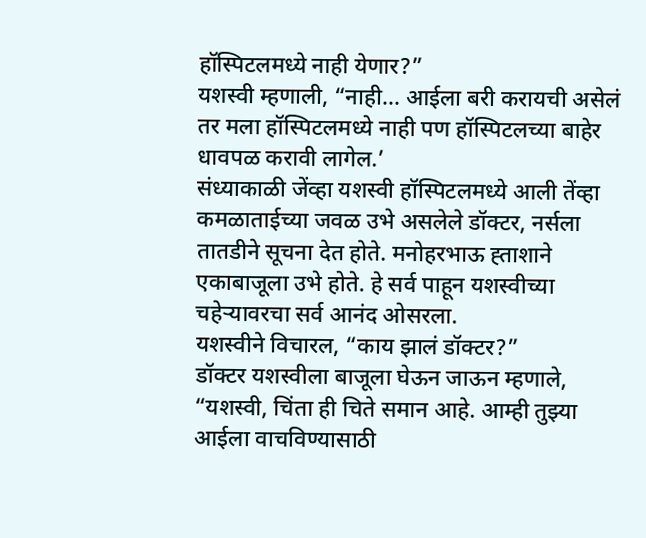हॉस्पिटलमध्ये नाही येणार?”
यशस्वी म्हणाली, “नाही... आईला बरी करायची असेलं तर मला हॉस्पिटलमध्ये नाही पण हॉस्पिटलच्या बाहेर धावपळ करावी लागेल.’
संध्याकाळी जेंव्हा यशस्वी हॉस्पिटलमध्ये आली तेंव्हा कमळाताईच्या जवळ उभे असलेले डॉक्टर, नर्सला तातडीने सूचना देत होते. मनोहरभाऊ ह्ताशाने एकाबाजूला उभे होते. हे सर्व पाहून यशस्वीच्या चहेऱ्यावरचा सर्व आनंद ओसरला.
यशस्वीने विचारल, “काय झालं डॉक्टर?”
डॉक्टर यशस्वीला बाजूला घेऊन जाऊन म्हणाले, “यशस्वी, चिंता ही चिते समान आहे. आम्ही तुझ्या आईला वाचविण्यासाठी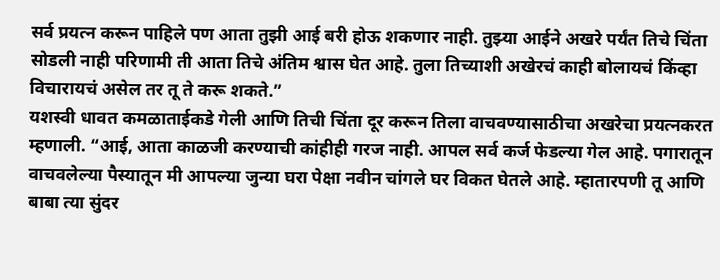सर्व प्रयत्न करून पाहिले पण आता तुझी आई बरी होऊ शकणार नाही. तुझ्या आईने अखरे पर्यंत तिचे चिंता सोडली नाही परिणामी ती आता तिचे अंतिम श्वास घेत आहे. तुला तिच्याशी अखेरचं काही बोलायचं किंव्हा विचारायचं असेल तर तू ते करू शकते.”
यशस्वी धावत कमळाताईकडे गेली आणि तिची चिंता दूर करून तिला वाचवण्यासाठीचा अखरेचा प्रयत्नकरत म्हणाली. “आई, आता काळजी करण्याची कांहीही गरज नाही. आपल सर्व कर्ज फेडल्या गेल आहे. पगारातून वाचवलेल्या पैस्यातून मी आपल्या जुन्या घरा पेक्षा नवीन चांगले घर विकत घेतले आहे. म्हातारपणी तू आणि बाबा त्या सुंदर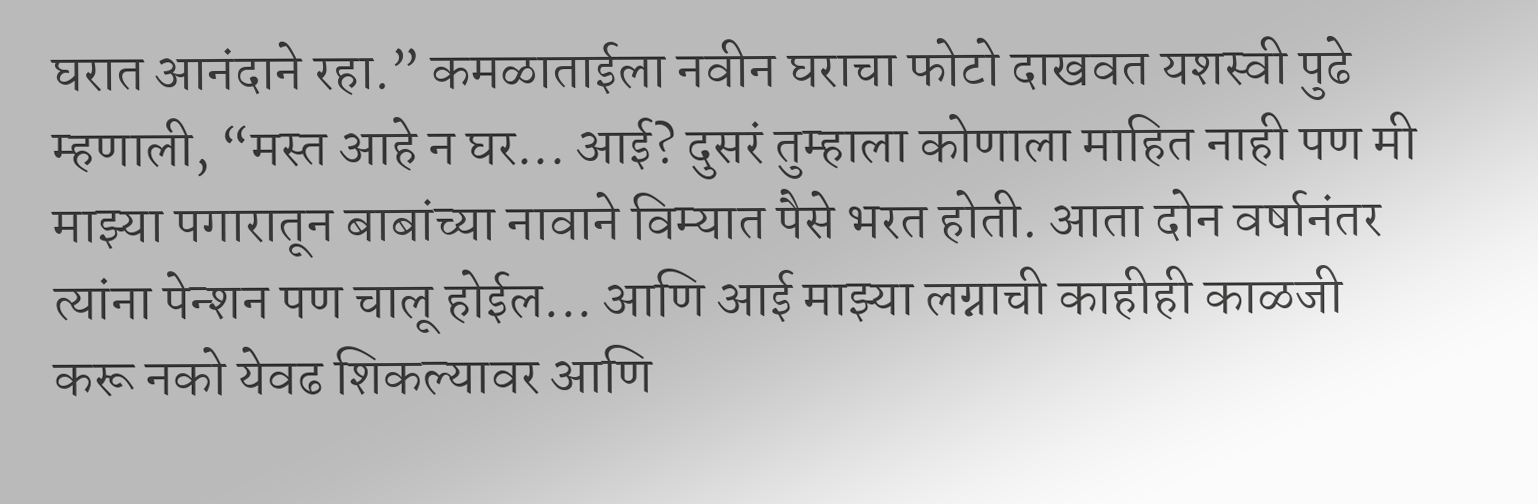घरात आनंदाने रहा.” कमळाताईला नवीन घराचा फोटो दाखवत यशस्वी पुढे म्हणाली, “मस्त आहे न घर... आई? दुसरं तुम्हाला कोणाला माहित नाही पण मी माझ्या पगारातून बाबांच्या नावाने विम्यात पैसे भरत होती. आता दोन वर्षानंतर त्यांना पेन्शन पण चालू होईल... आणि आई माझ्या लग्नाची काहीही काळजी करू नको येवढ शिकल्यावर आणि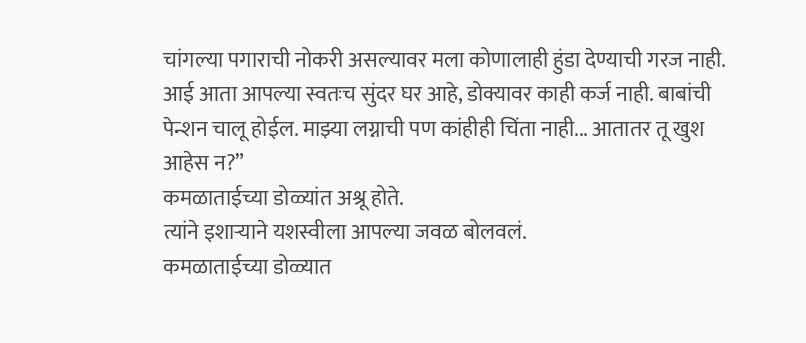चांगल्या पगाराची नोकरी असल्यावर मला कोणालाही हुंडा देण्याची गरज नाही. आई आता आपल्या स्वतःच सुंदर घर आहे, डोक्यावर काही कर्ज नाही. बाबांची पेन्शन चालू होईल. माझ्या लग्नाची पण कांहीही चिंता नाही... आतातर तू खुश आहेस न?”
कमळाताईच्या डोळ्यांत अश्रू होते.
त्यांने इशाऱ्याने यशस्वीला आपल्या जवळ बोलवलं.
कमळाताईच्या डोळ्यात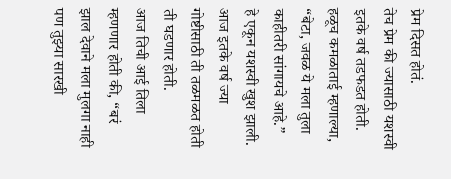प्रेम दिसत होतं.
तेच प्रेम की ज्यासाठी यशस्वी इतके वर्ष तडफडत होती.
हळूच कमळाताई म्हणाल्या, “बेटा, जवळ ये मला तुला काहीतरी सांगायचे आहे.”
हे एकून यशस्वी खुश झाली.
आज इतके वर्ष ज्या गोष्टीसाठी ती तळमळत होती ती घडणार होती.
आज तिची आई तिला म्हणणार होती की, “बरं झाल देवाने मला मुलगा नाही पण तुझ्या सारखी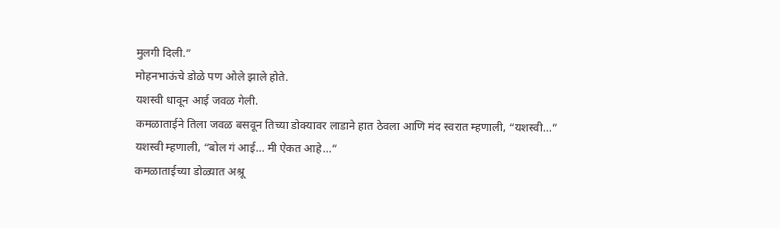मुलगी दिली.”
मोहनभाऊंचे डोळे पण ओले झाले होते.
यशस्वी धावून आई जवळ गेली.
कमळाताईने तिला जवळ बसवून तिच्या डोक्यावर लाडाने हात ठेवला आणि मंद स्वरात म्हणाली, “यशस्वी...”
यशस्वी म्हणाली, “बोल गं आई... मी ऐकत आहे...”
कमळाताईच्या डोळ्यात अश्रू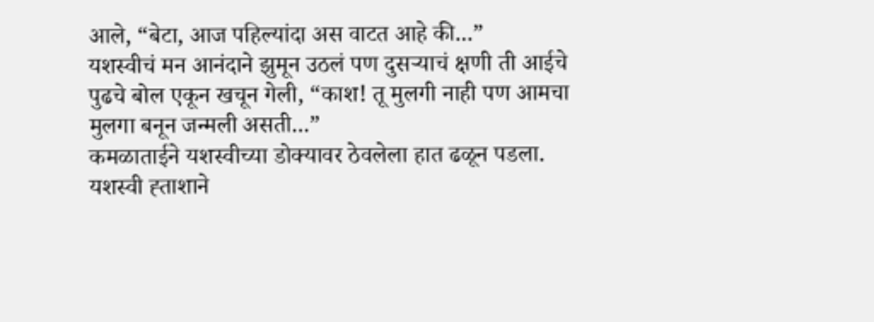आले, “बेटा, आज पहिल्यांदा अस वाटत आहे की...”
यशस्वीचं मन आनंदाने झुमून उठलं पण दुसऱ्याचं क्षणी ती आईचे पुढचे बोल एकून खचून गेली, “काश! तू मुलगी नाही पण आमचा मुलगा बनून जन्मली असती...”
कमळाताईने यशस्वीच्या डोक्यावर ठेवलेला हात ढळून पडला.
यशस्वी ह्ताशाने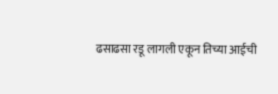ढसाढसा रडू लागली एकून तिच्या आईची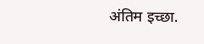अंतिम इच्छा.